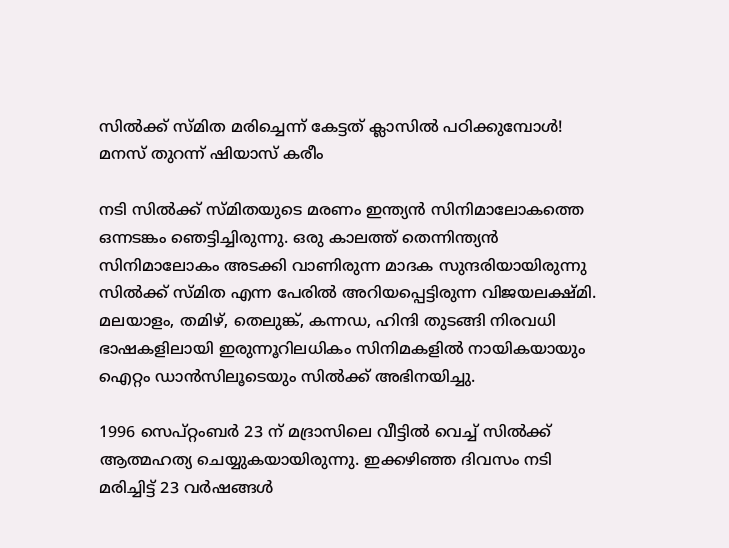സില്‍ക്ക് സ്മിത മരിച്ചെന്ന് കേട്ടത് ക്ലാസില്‍ പഠിക്കുമ്പോള്‍! മനസ് തുറന്ന് ഷിയാസ് കരീം

നടി സില്‍ക്ക് സ്മിതയുടെ മരണം ഇന്ത്യന്‍ സിനിമാലോകത്തെ ഒന്നടങ്കം ഞെട്ടിച്ചിരുന്നു. ഒരു കാലത്ത് തെന്നിന്ത്യന്‍ സിനിമാലോകം അടക്കി വാണിരുന്ന മാദക സുന്ദരിയായിരുന്നു സില്‍ക്ക് സ്മിത എന്ന പേരില്‍ അറിയപ്പെട്ടിരുന്ന വിജയലക്ഷ്മി. മലയാളം, തമിഴ്, തെലുങ്ക്, കന്നഡ, ഹിന്ദി തുടങ്ങി നിരവധി ഭാഷകളിലായി ഇരുന്നൂറിലധികം സിനിമകളില്‍ നായികയായും ഐറ്റം ഡാന്‍സിലൂടെയും സില്‍ക്ക് അഭിനയിച്ചു.

1996 സെപ്റ്റംബര്‍ 23 ന് മദ്രാസിലെ വീട്ടില്‍ വെച്ച് സില്‍ക്ക് ആത്മഹത്യ ചെയ്യുകയായിരുന്നു. ഇക്കഴിഞ്ഞ ദിവസം നടി മരിച്ചിട്ട് 23 വര്‍ഷങ്ങള്‍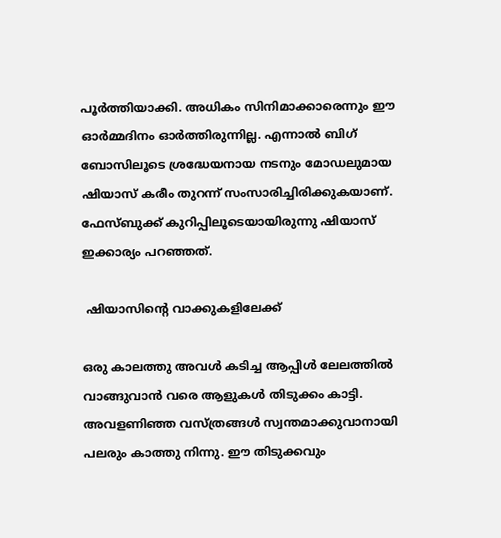പൂര്‍ത്തിയാക്കി. അധികം സിനിമാക്കാരെന്നും ഈ ഓര്‍മ്മദിനം ഓര്‍ത്തിരുന്നില്ല. എന്നാല്‍ ബിഗ് ബോസിലൂടെ ശ്രദ്ധേയനായ നടനും മോഡലുമായ ഷിയാസ് കരീം തുറന്ന് സംസാരിച്ചിരിക്കുകയാണ്. ഫേസ്ബുക്ക് കുറിപ്പിലൂടെയായിരുന്നു ഷിയാസ് ഇക്കാര്യം പറഞ്ഞത്.

 ഷിയാസിന്റെ വാക്കുകളിലേക്ക്

ഒരു കാലത്തു അവള്‍ കടിച്ച ആപ്പിള്‍ ലേലത്തില്‍ വാങ്ങുവാന്‍ വരെ ആളുകള്‍ തിടുക്കം കാട്ടി. അവളണിഞ്ഞ വസ്ത്രങ്ങള്‍ സ്വന്തമാക്കുവാനായി പലരും കാത്തു നിന്നു. ഈ തിടുക്കവും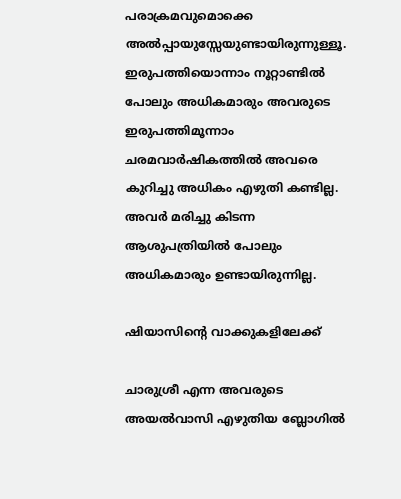പരാക്രമവുമൊക്കെ അല്‍പ്പായുസ്സേയുണ്ടായിരുന്നുള്ളൂ. ഇരുപത്തിയൊന്നാം നൂറ്റാണ്ടില്‍ പോലും അധികമാരും അവരുടെ ഇരുപത്തിമൂന്നാം ചരമവാര്‍ഷികത്തില്‍ അവരെ കുറിച്ചു അധികം എഴുതി കണ്ടില്ല. അവര്‍ മരിച്ചു കിടന്ന ആശുപത്രിയില്‍ പോലും അധികമാരും ഉണ്ടായിരുന്നില്ല.

ഷിയാസിന്റെ വാക്കുകളിലേക്ക്

ചാരുശ്രീ എന്ന അവരുടെ അയല്‍വാസി എഴുതിയ ബ്ലോഗില്‍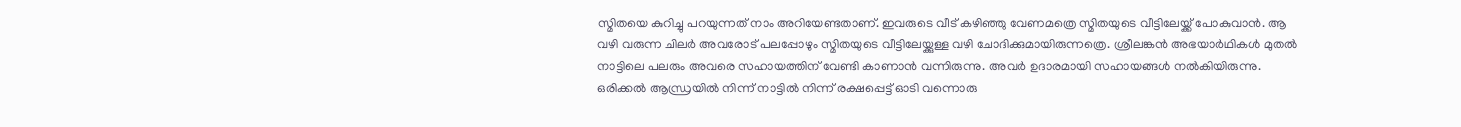സ്മിതയെ കുറിച്ചു പറയുന്നത് നാം അറിയേണ്ടതാണ്. ഇവരുടെ വീട് കഴിഞ്ഞു വേണമത്രെ സ്മിതയുടെ വീട്ടിലേയ്ക്ക് പോകുവാന്‍. ആ വഴി വരുന്ന ചിലര്‍ അവരോട് പലപ്പോഴും സ്മിതയുടെ വീട്ടിലേയ്ക്കുള്ള വഴി ചോദിക്കുമായിരുന്നത്രെ. ശ്രീലങ്കന്‍ അഭയാര്‍ഥികള്‍ മുതല്‍ നാട്ടിലെ പലരും അവരെ സഹായത്തിന് വേണ്ടി കാണാന്‍ വന്നിരുന്നു. അവര്‍ ഉദാരമായി സഹായങ്ങള്‍ നല്‍കിയിരുന്നു. ഒരിക്കല്‍ ആന്ധ്രയില്‍ നിന്ന് നാട്ടില്‍ നിന്ന് രക്ഷപ്പെട്ട് ഓടി വന്നൊരു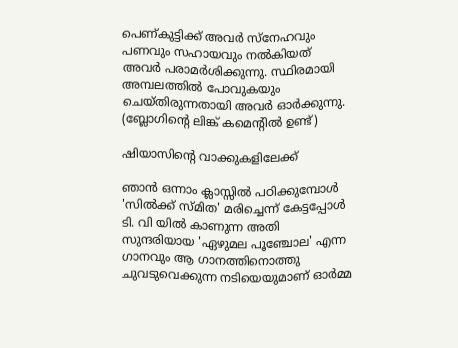പെണ്കുട്ടിക്ക് അവര്‍ സ്‌നേഹവും പണവും സഹായവും നല്‍കിയത് അവര്‍ പരാമര്‍ശിക്കുന്നു. സ്ഥിരമായി അമ്പലത്തില്‍ പോവുകയും ചെയ്തിരുന്നതായി അവര്‍ ഓര്‍ക്കുന്നു. (ബ്ലോഗിന്റെ ലിങ്ക് കമെന്റില്‍ ഉണ്ട്)

ഷിയാസിന്റെ വാക്കുകളിലേക്ക്

ഞാന്‍ ഒന്നാം ക്ലാസ്സില്‍ പഠിക്കുമ്പോള്‍ 'സില്‍ക്ക് സ്മിത' മരിച്ചെന്ന് കേട്ടപ്പോള്‍ ടി. വി യില്‍ കാണുന്ന അതി സുന്ദരിയായ 'ഏഴുമല പൂഞ്ചോല' എന്ന ഗാനവും ആ ഗാനത്തിനൊത്തു ചുവടുവെക്കുന്ന നടിയെയുമാണ് ഓര്‍മ്മ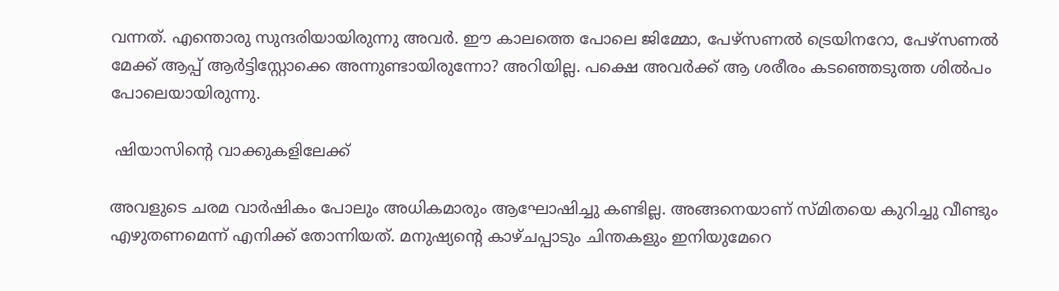വന്നത്. എന്തൊരു സുന്ദരിയായിരുന്നു അവര്‍. ഈ കാലത്തെ പോലെ ജിമ്മോ, പേഴ്സണല്‍ ട്രെയിനറോ, പേഴ്സണല്‍ മേക്ക് ആപ്പ് ആര്‍ട്ടിസ്റ്റോക്കെ അന്നുണ്ടായിരുന്നോ? അറിയില്ല. പക്ഷെ അവര്‍ക്ക് ആ ശരീരം കടഞ്ഞെടുത്ത ശില്‍പം പോലെയായിരുന്നു.

 ഷിയാസിന്റെ വാക്കുകളിലേക്ക്

അവളുടെ ചരമ വാര്‍ഷികം പോലും അധികമാരും ആഘോഷിച്ചു കണ്ടില്ല. അങ്ങനെയാണ് സ്മിതയെ കുറിച്ചു വീണ്ടും എഴുതണമെന്ന് എനിക്ക് തോന്നിയത്. മനുഷ്യന്റെ കാഴ്ചപ്പാടും ചിന്തകളും ഇനിയുമേറെ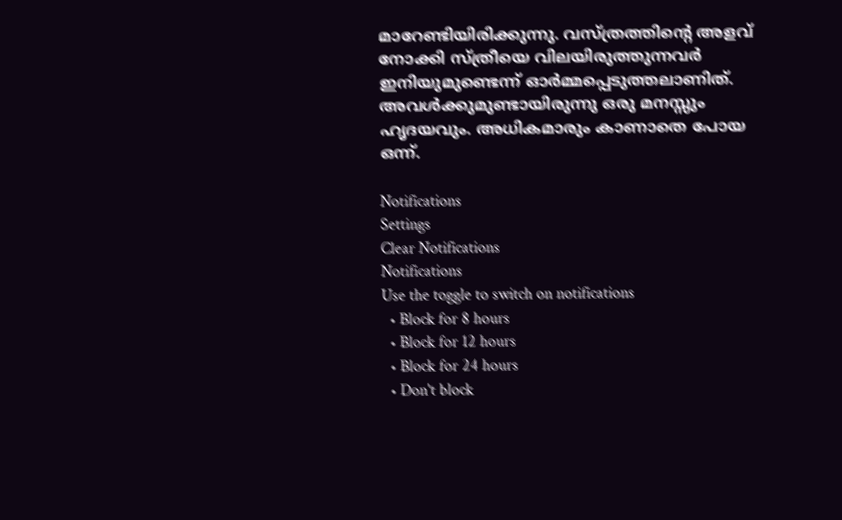മാറേണ്ടിയിരിക്കുന്നു. വസ്ത്രത്തിന്റെ അളവ് നോക്കി സ്ത്രീയെ വിലയിരുത്തുന്നവര്‍ ഇനിയുമുണ്ടെന്ന് ഓര്‍മ്മപ്പെടുത്തലാണിത്. അവള്‍ക്കുമുണ്ടായിരുന്നു ഒരു മനസ്സും ഹൃദയവും. അധികമാരും കാണാതെ പോയ ഒന്ന്.

Notifications
Settings
Clear Notifications
Notifications
Use the toggle to switch on notifications
  • Block for 8 hours
  • Block for 12 hours
  • Block for 24 hours
  • Don't block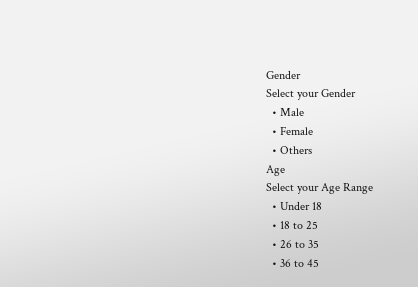Gender
Select your Gender
  • Male
  • Female
  • Others
Age
Select your Age Range
  • Under 18
  • 18 to 25
  • 26 to 35
  • 36 to 45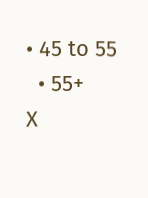• 45 to 55
  • 55+
X